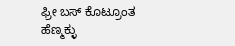ಫ್ರೀ ಬಸ್ ಕೊಟ್ರೂಂತ ಹೆಣ್ಮಕ್ಳು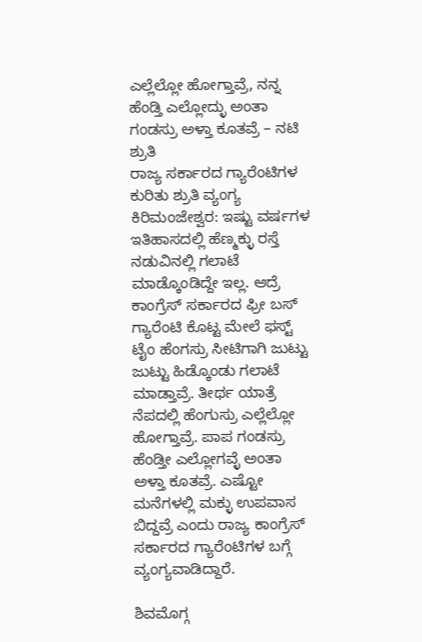ಎಲ್ಲೆಲ್ಲೋ ಹೋಗ್ತಾವ್ರೆ, ನನ್ನ ಹೆಂಡ್ತಿ ಎಲ್ಲೋದ್ಳು ಅಂತಾ ಗಂಡಸ್ರು ಅಳ್ತಾ ಕೂತವ್ರೆ – ನಟಿ ಶ್ರುತಿ
ರಾಜ್ಯ ಸರ್ಕಾರದ ಗ್ಯಾರೆಂಟಿಗಳ ಕುರಿತು ಶ್ರುತಿ ವ್ಯಂಗ್ಯ
ಕಿರಿಮಂಜೇಶ್ವರ: ಇಷ್ಟು ವರ್ಷಗಳ ಇತಿಹಾಸದಲ್ಲಿ ಹೆಣ್ಮಕ್ಳು ರಸ್ತೆ ನಡುವಿನಲ್ಲಿ ಗಲಾಟೆ ಮಾಡ್ಕೊಂಡಿದ್ದೇ ಇಲ್ಲ. ಆದ್ರೆ ಕಾಂಗ್ರೆಸ್ ಸರ್ಕಾರದ ಫ್ರೀ ಬಸ್ ಗ್ಯಾರೆಂಟಿ ಕೊಟ್ಟ ಮೇಲೆ ಫಸ್ಟ್ ಟೈಂ ಹೆಂಗಸ್ರು ಸೀಟಿಗಾಗಿ ಜುಟ್ಟು ಜುಟ್ಟು ಹಿಡ್ಕೊಂಡು ಗಲಾಟೆ ಮಾಡ್ತಾವ್ರೆ. ತೀರ್ಥ ಯಾತ್ರೆ ನೆಪದಲ್ಲಿ ಹೆಂಗುಸ್ರು ಎಲ್ಲೆಲ್ಲೋ ಹೋಗ್ತಾವ್ರೆ. ಪಾಪ ಗಂಡಸ್ರು ಹೆಂಡ್ತೀ ಎಲ್ಲೋಗವ್ಳೆ ಅಂತಾ ಅಳ್ತಾ ಕೂತವ್ರೆ. ಎಷ್ಟೋ ಮನೆಗಳಲ್ಲಿ ಮಕ್ಳು ಉಪವಾಸ ಬಿದ್ದವ್ರೆ ಎಂದು ರಾಜ್ಯ ಕಾಂಗ್ರೆಸ್ ಸರ್ಕಾರದ ಗ್ಯಾರೆಂಟಿಗಳ ಬಗ್ಗೆ ವ್ಯಂಗ್ಯವಾಡಿದ್ದಾರೆ.

ಶಿವಮೊಗ್ಗ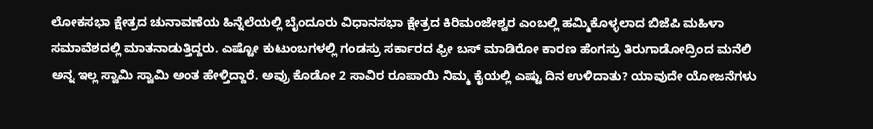ಲೋಕಸಭಾ ಕ್ಷೇತ್ರದ ಚುನಾವಣೆಯ ಹಿನ್ನೆಲೆಯಲ್ಲಿ ಬೈಂದೂರು ವಿಧಾನಸಭಾ ಕ್ಷೇತ್ರದ ಕಿರಿಮಂಜೇಶ್ವರ ಎಂಬಲ್ಲಿ ಹಮ್ಮಿಕೊಳ್ಳಲಾದ ಬಿಜೆಪಿ ಮಹಿಳಾ ಸಮಾವೆಶದಲ್ಲಿ ಮಾತನಾಡುತ್ತಿದ್ದರು. ಎಷ್ಟೋ ಕುಟುಂಬಗಳಲ್ಲಿ ಗಂಡಸ್ರು ಸರ್ಕಾರದ ಫ್ರೀ ಬಸ್ ಮಾಡಿರೋ ಕಾರಣ ಹೆಂಗಸ್ರು ತಿರುಗಾಡೋದ್ರಿಂದ ಮನೆಲಿ ಅನ್ನ ಇಲ್ಲ ಸ್ವಾಮಿ ಸ್ವಾಮಿ ಅಂತ ಹೇಳ್ತಿದ್ದಾರೆ. ಅವ್ರು ಕೊಡೋ 2 ಸಾವಿರ ರೂಪಾಯಿ ನಿಮ್ಮ ಕೈಯಲ್ಲಿ ಎಷ್ಟು ದಿನ ಉಳಿದಾತು? ಯಾವುದೇ ಯೋಜನೆಗಳು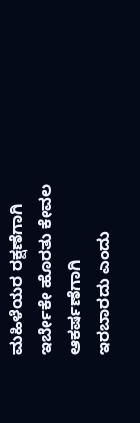ಮಹಿಳೆಯರ ರಕ್ಷಣೆಗಾಗಿ ಇರ್ಬೇಕೇ ಹೊರತು ಕೇವಲ ಆಕರ್ಷಣೆಗಾಗಿ ಇರಬಾರದು ಎಂದು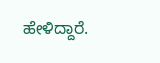ಹೇಳಿದ್ದಾರೆ.